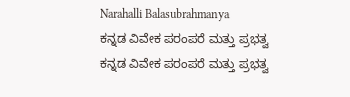Narahalli Balasubrahmanya
ಕನ್ನಡ ವಿವೇಕ ಪರಂಪರೆ ಮತ್ತು ಪ್ರಭತ್ವ
ಕನ್ನಡ ವಿವೇಕ ಪರಂಪರೆ ಮತ್ತು ಪ್ರಭತ್ವ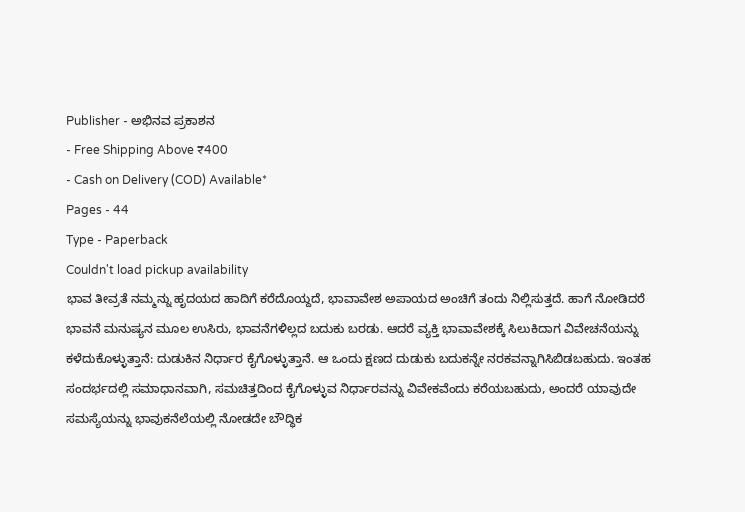Publisher - ಅಭಿನವ ಪ್ರಕಾಶನ
- Free Shipping Above ₹400
- Cash on Delivery (COD) Available*
Pages - 44
Type - Paperback
Couldn't load pickup availability
ಭಾವ ತೀವ್ರತೆ ನಮ್ಮನ್ನು ಹೃದಯದ ಹಾದಿಗೆ ಕರೆದೊಯ್ದದೆ, ಭಾವಾವೇಶ ಅಪಾಯದ ಅಂಚಿಗೆ ತಂದು ನಿಲ್ಲಿಸುತ್ತದೆ. ಹಾಗೆ ನೋಡಿದರೆ ಭಾವನೆ ಮನುಷ್ಯನ ಮೂಲ ಉಸಿರು, ಭಾವನೆಗಳಿಲ್ಲದ ಬದುಕು ಬರಡು. ಆದರೆ ವ್ಯಕ್ತಿ ಭಾವಾವೇಶಕ್ಕೆ ಸಿಲುಕಿದಾಗ ವಿವೇಚನೆಯನ್ನು ಕಳೆದುಕೊಳ್ಳುತ್ತಾನೆ: ದುಡುಕಿನ ನಿರ್ಧಾರ ಕೈಗೊಳ್ಳುತ್ತಾನೆ. ಆ ಒಂದು ಕ್ಷಣದ ದುಡುಕು ಬದುಕನ್ನೇ ನರಕವನ್ನಾಗಿಸಿಬಿಡಬಹುದು. ಇಂತಹ ಸಂದರ್ಭದಲ್ಲಿ ಸಮಾಧಾನವಾಗಿ, ಸಮಚಿತ್ತದಿಂದ ಕೈಗೊಳ್ಳುವ ನಿರ್ಧಾರವನ್ನು ವಿವೇಕವೆಂದು ಕರೆಯಬಹುದು, ಅಂದರೆ ಯಾವುದೇ ಸಮಸ್ಯೆಯನ್ನು ಭಾವುಕನೆಲೆಯಲ್ಲಿ ನೋಡದೇ ಬೌದ್ಧಿಕ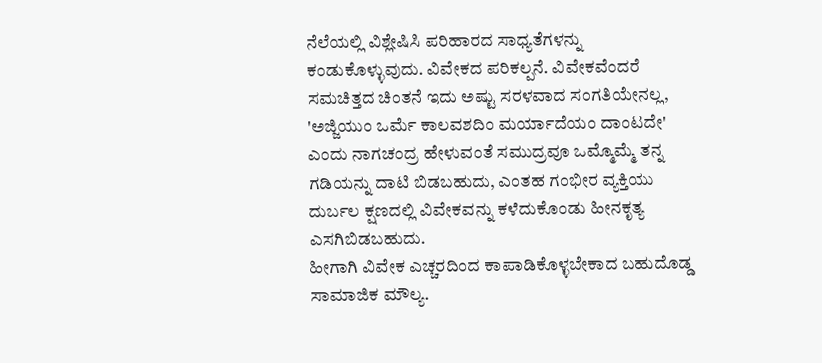ನೆಲೆಯಲ್ಲಿ ವಿಶ್ಲೇಷಿಸಿ ಪರಿಹಾರದ ಸಾಧ್ಯತೆಗಳನ್ನು ಕಂಡುಕೊಳ್ಳುವುದು. ವಿವೇಕದ ಪರಿಕಲ್ಪನೆ. ವಿವೇಕವೆಂದರೆ ಸಮಚಿತ್ತದ ಚಿಂತನೆ ಇದು ಅಷ್ಟು ಸರಳವಾದ ಸಂಗತಿಯೇನಲ್ಲ, 'ಅಜ್ಜಿಯುಂ ಒರ್ಮೆ ಕಾಲವಶದಿಂ ಮರ್ಯಾದೆಯಂ ದಾಂಟದೇ' ಎಂದು ನಾಗಚಂದ್ರ ಹೇಳುವಂತೆ ಸಮುದ್ರವೂ ಒಮ್ಮೊಮ್ಮೆ ತನ್ನ ಗಡಿಯನ್ನು ದಾಟಿ ಬಿಡಬಹುದು, ಎಂತಹ ಗಂಭೀರ ವ್ಯಕ್ತಿಯು ದುರ್ಬಲ ಕ್ಷಣದಲ್ಲಿ ವಿವೇಕವನ್ನು ಕಳೆದುಕೊಂಡು ಹೀನಕೃತ್ಯ ಎಸಗಿಬಿಡಬಹುದು.
ಹೀಗಾಗಿ ವಿವೇಕ ಎಚ್ಚರದಿಂದ ಕಾಪಾಡಿಕೊಳ್ಳಬೇಕಾದ ಬಹುದೊಡ್ಡ ಸಾಮಾಜಿಕ ಮೌಲ್ಯ.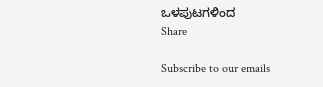ಒಳಪುಟಗಳಿಂದ
Share

Subscribe to our emails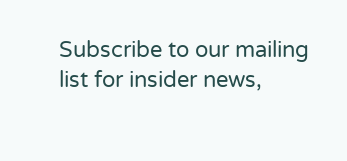Subscribe to our mailing list for insider news,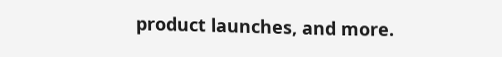product launches, and more.